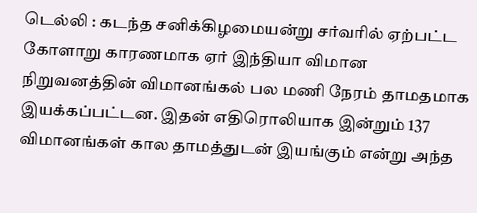டெல்லி : கடந்த சனிக்கிழமையன்று சர்வரில் ஏற்பட்ட கோளாறு காரணமாக ஏர் இந்தியா விமான நிறுவனத்தின் விமானங்கல் பல மணி நேரம் தாமதமாக இயக்கப்பட்டன. இதன் எதிரொலியாக இன்றும் 137 விமானங்கள் கால தாமத்துடன் இயங்கும் என்று அந்த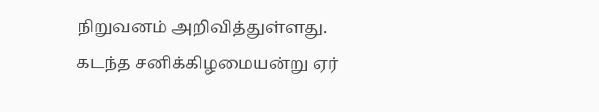நிறுவனம் அறிவித்துள்ளது.
கடந்த சனிக்கிழமையன்று ஏர்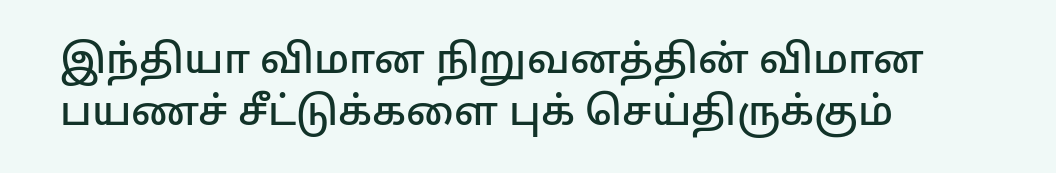இந்தியா விமான நிறுவனத்தின் விமான பயணச் சீட்டுக்களை புக் செய்திருக்கும்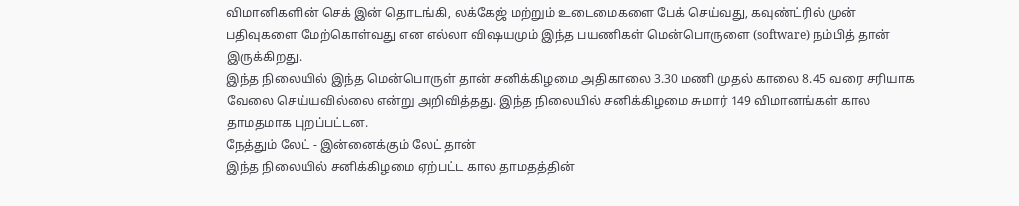விமானிகளின் செக் இன் தொடங்கி, லக்கேஜ் மற்றும் உடைமைகளை பேக் செய்வது, கவுண்ட்ரில் முன் பதிவுகளை மேற்கொள்வது என எல்லா விஷயமும் இந்த பயணிகள் மென்பொருளை (software) நம்பித் தான் இருக்கிறது.
இந்த நிலையில் இந்த மென்பொருள் தான் சனிக்கிழமை அதிகாலை 3.30 மணி முதல் காலை 8.45 வரை சரியாக வேலை செய்யவில்லை என்று அறிவித்தது. இந்த நிலையில் சனிக்கிழமை சுமார் 149 விமானங்கள் கால தாமதமாக புறப்பட்டன.
நேத்தும் லேட் - இன்னைக்கும் லேட் தான்
இந்த நிலையில் சனிக்கிழமை ஏற்பட்ட கால தாமதத்தின்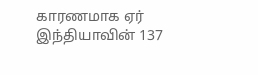காரணமாக ஏர் இந்தியாவின் 137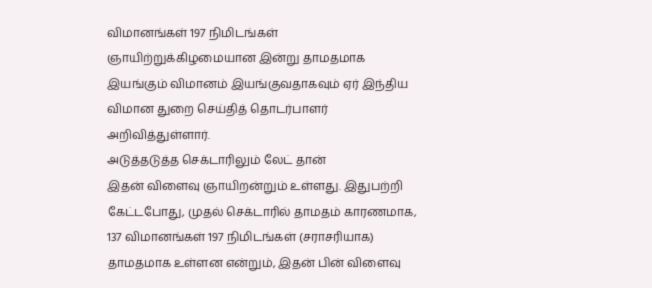விமானங்கள் 197 நிமிடங்கள் ஞாயிற்றுக்கிழமையான இன்று தாமதமாக இயங்கும் விமானம் இயங்குவதாகவும் ஏர் இந்திய விமான துறை செய்தித் தொடர்பாளர் அறிவித்துள்ளார்.
அடுத்தடுத்த செக்டாரிலும் லேட் தான்
இதன் விளைவு ஞாயிறன்றும் உள்ளது. இதுபற்றி கேட்டபோது, முதல் செக்டாரில் தாமதம் காரணமாக, 137 விமானங்கள் 197 நிமிடங்கள் (சராசரியாக) தாமதமாக உள்ளன என்றும், இதன் பின் விளைவு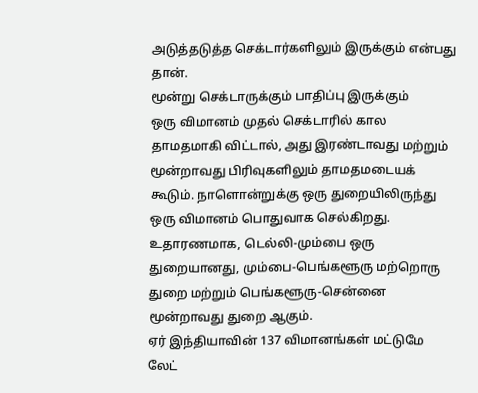அடுத்தடுத்த செக்டார்களிலும் இருக்கும் என்பது தான்.
மூன்று செக்டாருக்கும் பாதிப்பு இருக்கும்
ஒரு விமானம் முதல் செக்டாரில் கால தாமதமாகி விட்டால், அது இரண்டாவது மற்றும் மூன்றாவது பிரிவுகளிலும் தாமதமடையக் கூடும். நாளொன்றுக்கு ஒரு துறையிலிருந்து ஒரு விமானம் பொதுவாக செல்கிறது. உதாரணமாக, டெல்லி-மும்பை ஒரு துறையானது, மும்பை-பெங்களூரு மற்றொரு துறை மற்றும் பெங்களூரு-சென்னை மூன்றாவது துறை ஆகும்.
ஏர் இந்தியாவின் 137 விமானங்கள் மட்டுமே லேட்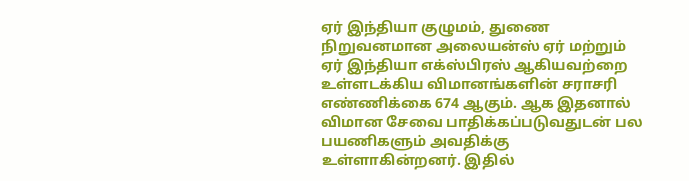ஏர் இந்தியா குழுமம், துணை நிறுவனமான அலையன்ஸ் ஏர் மற்றும் ஏர் இந்தியா எக்ஸ்பிரஸ் ஆகியவற்றை உள்ளடக்கிய விமானங்களின் சராசரி எண்ணிக்கை 674 ஆகும். ஆக இதனால் விமான சேவை பாதிக்கப்படுவதுடன் பல பயணிகளும் அவதிக்கு உள்ளாகின்றனர். இதில்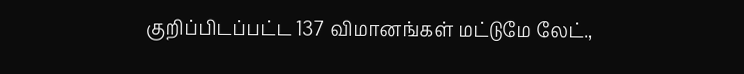குறிப்பிடப்பட்ட 137 விமானங்கள் மட்டுமே லேட்.,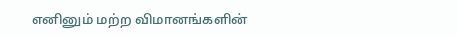எனினும் மற்ற விமானங்களின்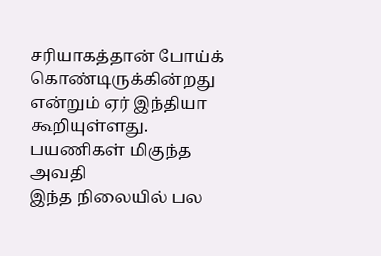சரியாகத்தான் போய்க் கொண்டிருக்கின்றது என்றும் ஏர் இந்தியா கூறியுள்ளது.
பயணிகள் மிகுந்த அவதி
இந்த நிலையில் பல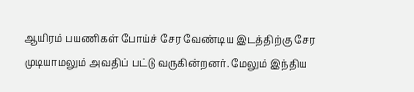ஆயிரம் பயணிகள் போய்ச் சேர வேண்டிய இடத்திற்கு சேர முடியாமலும் அவதிப் பட்டு வருகின்றனர். மேலும் இந்திய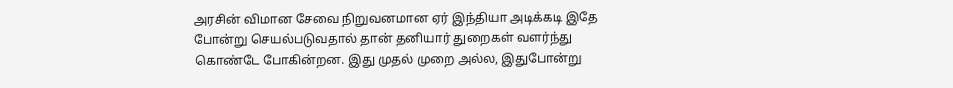அரசின் விமான சேவை நிறுவனமான ஏர் இந்தியா அடிக்கடி இதே போன்று செயல்படுவதால் தான் தனியார் துறைகள் வளர்ந்து கொண்டே போகின்றன. இது முதல் முறை அல்ல, இதுபோன்று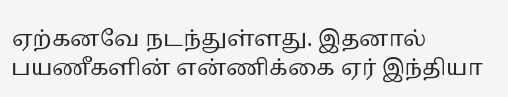ஏற்கனவே நடந்துள்ளது. இதனால் பயணீகளின் என்ணிக்கை ஏர் இந்தியா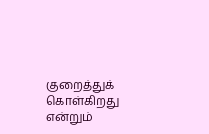குறைத்துக் கொள்கிறது என்றும்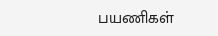பயணிகள்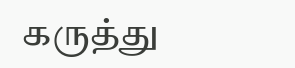கருத்து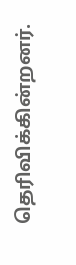தெரிவிக்கின்றனர்.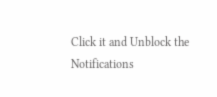Click it and Unblock the Notifications